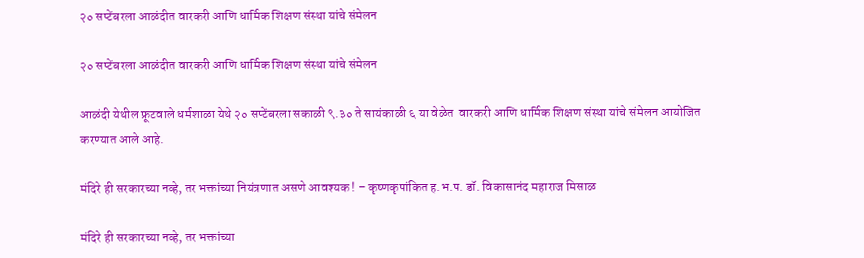२० सप्टेंबरला आळंदीत वारकरी आणि धार्मिक शिक्षण संस्था यांचे संमेलन

२० सप्टेंबरला आळंदीत वारकरी आणि धार्मिक शिक्षण संस्था यांचे संमेलन

आळंदी येथील फ्रूटवाले धर्मशाळा येथे २० सप्टेंबरला सकाळी ९.३० ते सायंकाळी ६ या वेळेत  वारकरी आणि धार्मिक शिक्षण संस्था यांचे संमेलन आयोजित करण्यात आले आहे.

मंदिरे ही सरकारच्या नव्हे, तर भक्तांच्या नियंत्रणात असणे आवश्यक ! – कृष्णकृपांकित ह.भ.प. डॉ. विकासानंद महाराज मिसाळ

मंदिरे ही सरकारच्या नव्हे, तर भक्तांच्या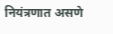नियंत्रणात असणे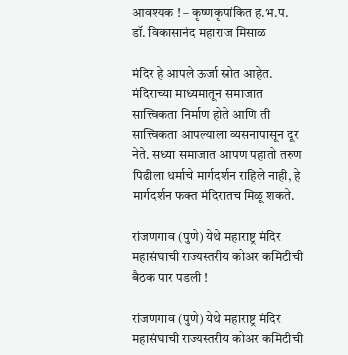आवश्यक ! – कृष्णकृपांकित ह.भ.प. डॉ. विकासानंद महाराज मिसाळ

मंदिर हे आपले ऊर्जा स्रोत आहेत. मंदिराच्या माध्यमातून समाजात सात्त्विकता निर्माण होते आणि ती सात्त्विकता आपल्याला व्यसनापासून दूर नेते. सध्या समाजात आपण पहातो तरुण पिढीला धर्माचे मार्गदर्शन राहिले नाही, हे मार्गदर्शन फक्त मंदिरातच मिळू शकते.

रांजणगाव (पुणे) येथे महाराष्ट्र मंदिर महासंघाची राज्यस्तरीय कोअर कमिटीची बैठक पार पडली !

रांजणगाव (पुणे) येथे महाराष्ट्र मंदिर महासंघाची राज्यस्तरीय कोअर कमिटीची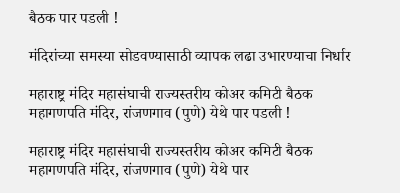बैठक पार पडली !

मंदिरांच्या समस्या सोडवण्यासाठी व्यापक लढा उभारण्याचा निर्धार

महाराष्ट्र मंदिर महासंघाची राज्यस्तरीय कोअर कमिटी बैठक महागणपति मंदिर, रांजणगाव (पुणे) येथे पार पडली !

महाराष्ट्र मंदिर महासंघाची राज्यस्तरीय कोअर कमिटी बैठक महागणपति मंदिर, रांजणगाव (पुणे) येथे पार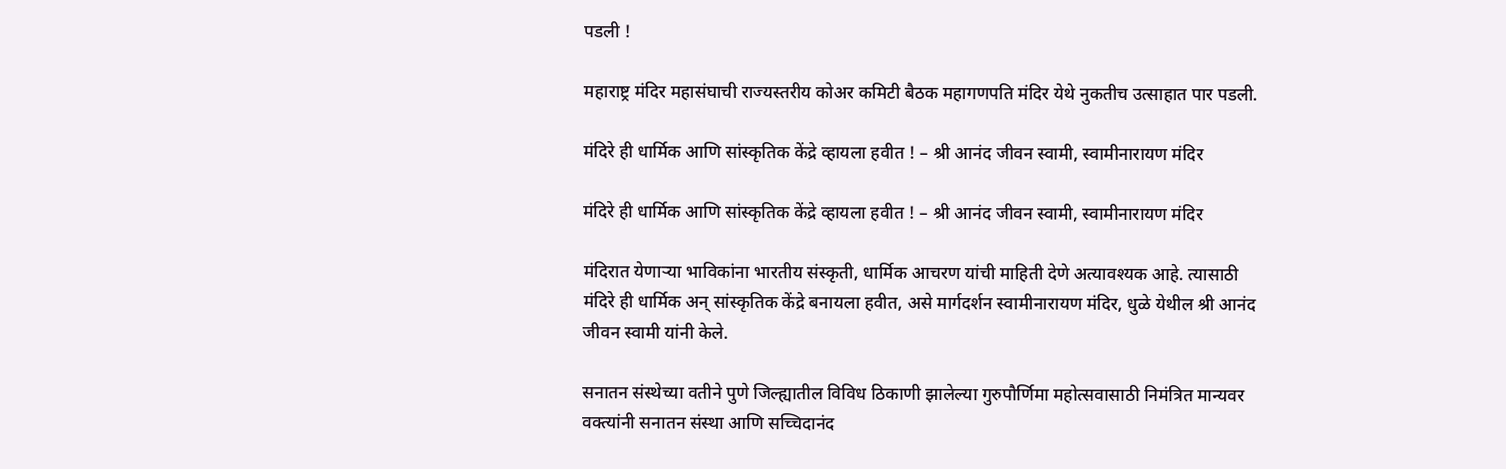पडली !

महाराष्ट्र मंदिर महासंघाची राज्यस्तरीय कोअर कमिटी बैठक महागणपति मंदिर येथे नुकतीच उत्साहात पार पडली.

मंदिरे ही धार्मिक आणि सांस्कृतिक केंद्रे व्हायला हवीत ! – श्री आनंद जीवन स्वामी, स्वामीनारायण मंदिर

मंदिरे ही धार्मिक आणि सांस्कृतिक केंद्रे व्हायला हवीत ! – श्री आनंद जीवन स्वामी, स्वामीनारायण मंदिर

मंदिरात येणार्‍या भाविकांना भारतीय संस्कृती, धार्मिक आचरण यांची माहिती देणे अत्यावश्यक आहे. त्यासाठी मंदिरे ही धार्मिक अन् सांस्कृतिक केंद्रे बनायला हवीत, असे मार्गदर्शन स्वामीनारायण मंदिर, धुळे येथील श्री आनंद जीवन स्वामी यांनी केले.

सनातन संस्थेच्या वतीने पुणे जिल्ह्यातील विविध ठिकाणी झालेल्या गुरुपौर्णिमा महोत्सवासाठी निमंत्रित मान्यवर वक्त्यांनी सनातन संस्था आणि सच्चिदानंद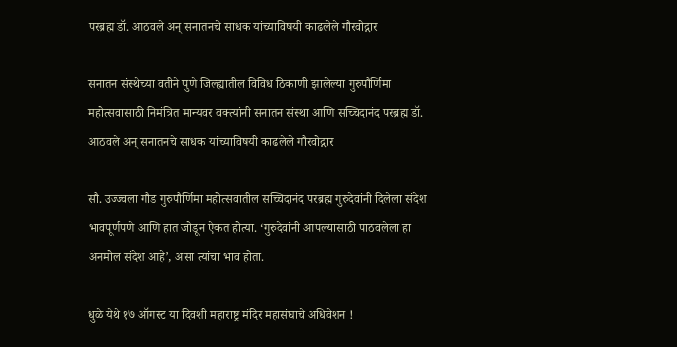परब्रह्म डॉ. आठवले अन् सनातनचे साधक यांच्याविषयी काढलेले गौरवोद्गार

सनातन संस्थेच्या वतीने पुणे जिल्ह्यातील विविध ठिकाणी झालेल्या गुरुपौर्णिमा महोत्सवासाठी निमंत्रित मान्यवर वक्त्यांनी सनातन संस्था आणि सच्चिदानंद परब्रह्म डॉ. आठवले अन् सनातनचे साधक यांच्याविषयी काढलेले गौरवोद्गार

सौ. उज्ज्वला गौड गुरुपौर्णिमा महोत्सवातील सच्चिदानंद परब्रह्म गुरुदेवांनी दिलेला संदेश भावपूर्णपणे आणि हात जोडून ऐकत होत्या. ‘गुरुदेवांनी आपल्यासाठी पाठवलेला हा अनमोल संदेश आहे’, असा त्यांचा भाव होता.

धुळे येथे १७ ऑगस्ट या दिवशी महाराष्ट्र मंदिर महासंघाचे अधिवेशन !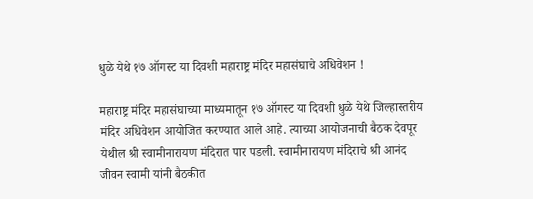धुळे येथे १७ ऑगस्ट या दिवशी महाराष्ट्र मंदिर महासंघाचे अधिवेशन !

महाराष्ट्र मंदिर महासंघाच्या माध्यमातून १७ ऑगस्ट या दिवशी धुळे येथे जिल्हास्तरीय मंदिर अधिवेशन आयोजित करण्यात आले आहे. त्याच्या आयोजनाची बैठक देवपूर येथील श्री स्वामीनारायण मंदिरात पार पडली. स्वामीनारायण मंदिराचे श्री आनंद जीवन स्वामी यांनी बैठकीत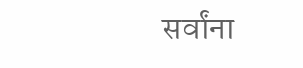सर्वांना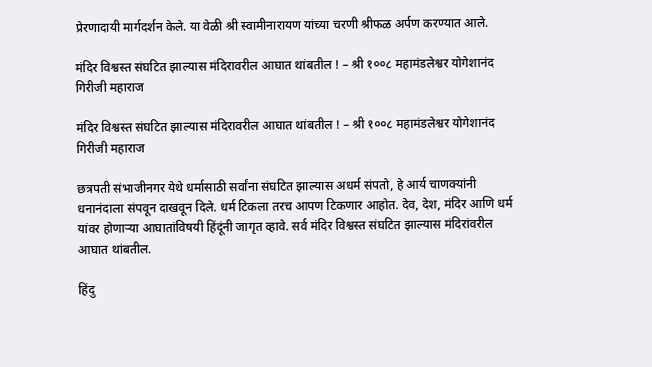प्रेरणादायी मार्गदर्शन केले. या वेळी श्री स्वामीनारायण यांच्या चरणी श्रीफळ अर्पण करण्यात आले.

मंदिर विश्वस्त संघटित झाल्यास मंदिरावरील आघात थांबतील ! – श्री १००८ महामंडलेश्वर योगेशानंद गिरीजी महाराज

मंदिर विश्वस्त संघटित झाल्यास मंदिरावरील आघात थांबतील ! – श्री १००८ महामंडलेश्वर योगेशानंद गिरीजी महाराज

छत्रपती संभाजीनगर येथे धर्मासाठी सर्वांना संघटित झाल्यास अधर्म संपतो, हे आर्य चाणक्यांनी धनानंदाला संपवून दाखवून दिले. धर्म टिकला तरच आपण टिकणार आहोत. देव, देश, मंदिर आणि धर्म यांवर होणार्‍या आघातांविषयी हिंदूंनी जागृत व्हावे. सर्व मंदिर विश्वस्त संघटित झाल्यास मंदिरांवरील आघात थांबतील.

हिंदु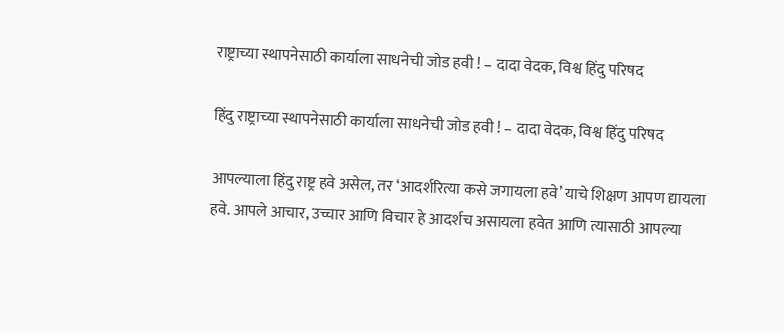राष्ट्राच्या स्थापनेसाठी कार्याला साधनेची जोड हवी ! – दादा वेदक, विश्व हिंदु परिषद

हिंदु राष्ट्राच्या स्थापनेसाठी कार्याला साधनेची जोड हवी ! – दादा वेदक, विश्व हिंदु परिषद

आपल्याला हिंदु राष्ट्र हवे असेल, तर ‘आदर्शरित्या कसे जगायला हवे’ याचे शिक्षण आपण द्यायला हवे. आपले आचार, उच्चार आणि विचार हे आदर्शच असायला हवेत आणि त्यासाठी आपल्या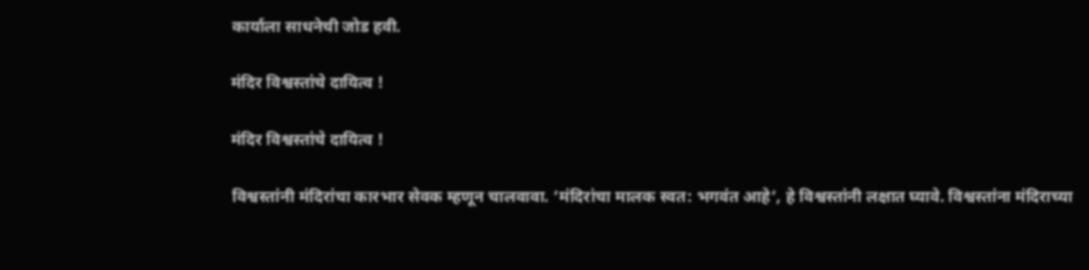कार्याला साधनेची जोड हवी.

मंदिर विश्वस्तांचे दायित्व !

मंदिर विश्वस्तांचे दायित्व !

विश्वस्तांनी मंदिरांचा कारभार सेवक म्हणून चालवावा. ‘मंदिरांचा मालक स्वत: भगवंत आहे’, हे विश्वस्तांनी लक्षात घ्यावे. विश्वस्तांना मंदिराच्या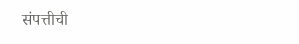संपत्तीची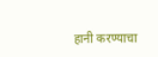हानी करण्याचा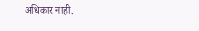अधिकार नाही.